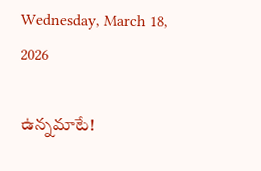Wednesday, March 18, 2026

ఉన్నమాటే!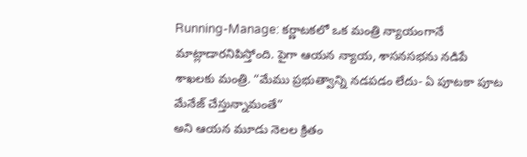Running-Manage: కర్ణాటకలో ఒక మంత్రి న్యాయంగానే మాట్లాడారనిపిస్తోంది. పైగా ఆయన న్యాయ, శాసనసభను నడిపే శాఖలకు మంత్రి. “మేము ప్రభుత్వాన్ని నడపడం లేదు- ఏ పూటకా పూట మేనేజ్ చేస్తున్నామంతే”
అని ఆయన మూడు నెలల క్రితం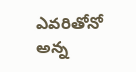ఎవరితోనో అన్న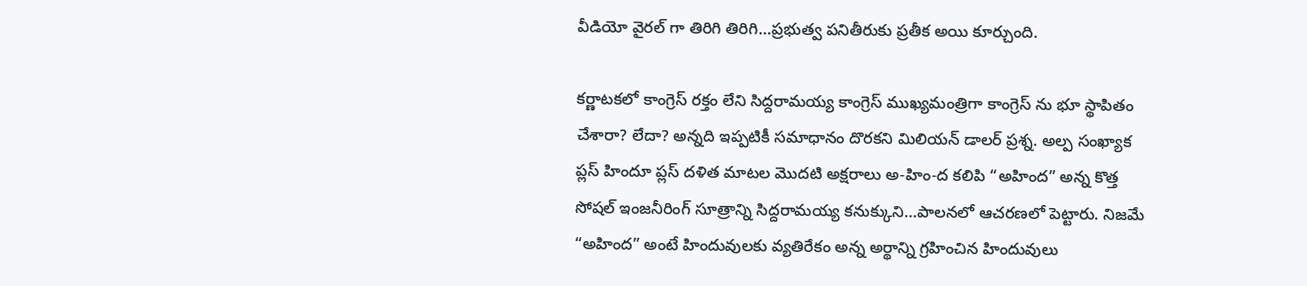వీడియో వైరల్ గా తిరిగి తిరిగి…ప్రభుత్వ పనితీరుకు ప్రతీక అయి కూర్చుంది.

కర్ణాటకలో కాంగ్రెస్ రక్తం లేని సిద్దరామయ్య కాంగ్రెస్ ముఖ్యమంత్రిగా కాంగ్రెస్ ను భూ స్థాపితం చేశారా? లేదా? అన్నది ఇప్పటికీ సమాధానం దొరకని మిలియన్ డాలర్ ప్రశ్న. అల్ప సంఖ్యాక ప్లస్ హిందూ ప్లస్ దళిత మాటల మొదటి అక్షరాలు అ-హిం-ద కలిపి “అహింద” అన్న కొత్త సోషల్ ఇంజనీరింగ్ సూత్రాన్ని సిద్దరామయ్య కనుక్కుని…పాలనలో ఆచరణలో పెట్టారు. నిజమే “అహింద” అంటే హిందువులకు వ్యతిరేకం అన్న అర్థాన్ని గ్రహించిన హిందువులు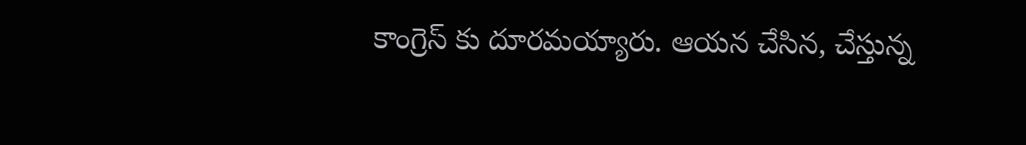కాంగ్రెస్ కు దూరమయ్యారు. ఆయన చేసిన, చేస్తున్న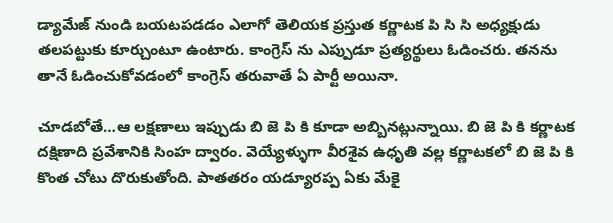డ్యామేజ్ నుండి బయటపడడం ఎలాగో తెలియక ప్రస్తుత కర్ణాటక పి సి సి అధ్యక్షుడు తలపట్టుకు కూర్చుంటూ ఉంటారు. కాంగ్రెస్ ను ఎప్పుడూ ప్రత్యర్థులు ఓడించరు. తనను తానే ఓడించుకోవడంలో కాంగ్రెస్ తరువాతే ఏ పార్టీ అయినా.

చూడబోతే…ఆ లక్షణాలు ఇప్పుడు బి జె పి కి కూడా అబ్బినట్లున్నాయి. బి జె పి కి కర్ణాటక దక్షిణాది ప్రవేశానికి సింహ ద్వారం. వెయ్యేళ్ళుగా వీరశైవ ఉధృతి వల్ల కర్ణాటకలో బి జె పి కి కొంత చోటు దొరుకుతోంది. పాతతరం యడ్యూరప్ప ఏకు మేకై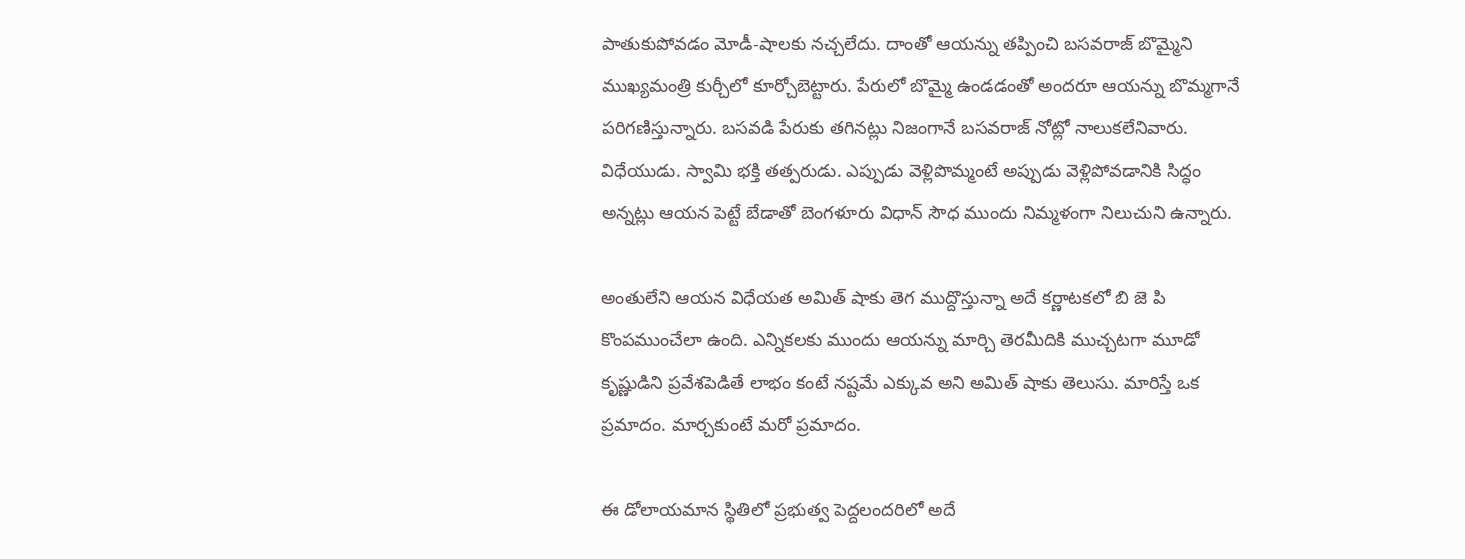పాతుకుపోవడం మోడీ-షాలకు నచ్చలేదు. దాంతో ఆయన్ను తప్పించి బసవరాజ్ బొమ్మైని ముఖ్యమంత్రి కుర్చీలో కూర్చోబెట్టారు. పేరులో బొమ్మై ఉండడంతో అందరూ ఆయన్ను బొమ్మగానే పరిగణిస్తున్నారు. బసవడి పేరుకు తగినట్లు నిజంగానే బసవరాజ్ నోట్లో నాలుకలేనివారు. విధేయుడు. స్వామి భక్తి తత్పరుడు. ఎప్పుడు వెళ్లిపొమ్మంటే అప్పుడు వెళ్లిపోవడానికి సిద్ధం అన్నట్లు ఆయన పెట్టే బేడాతో బెంగళూరు విధాన్ సౌధ ముందు నిమ్మళంగా నిలుచుని ఉన్నారు.

అంతులేని ఆయన విధేయత అమిత్ షాకు తెగ ముద్దొస్తున్నా అదే కర్ణాటకలో బి జె పి కొంపముంచేలా ఉంది. ఎన్నికలకు ముందు ఆయన్ను మార్చి తెరమీదికి ముచ్చటగా మూడో కృష్ణుడిని ప్రవేశపెడితే లాభం కంటే నష్టమే ఎక్కువ అని అమిత్ షాకు తెలుసు. మారిస్తే ఒక ప్రమాదం. మార్చకుంటే మరో ప్రమాదం.

ఈ డోలాయమాన స్థితిలో ప్రభుత్వ పెద్దలందరిలో అదే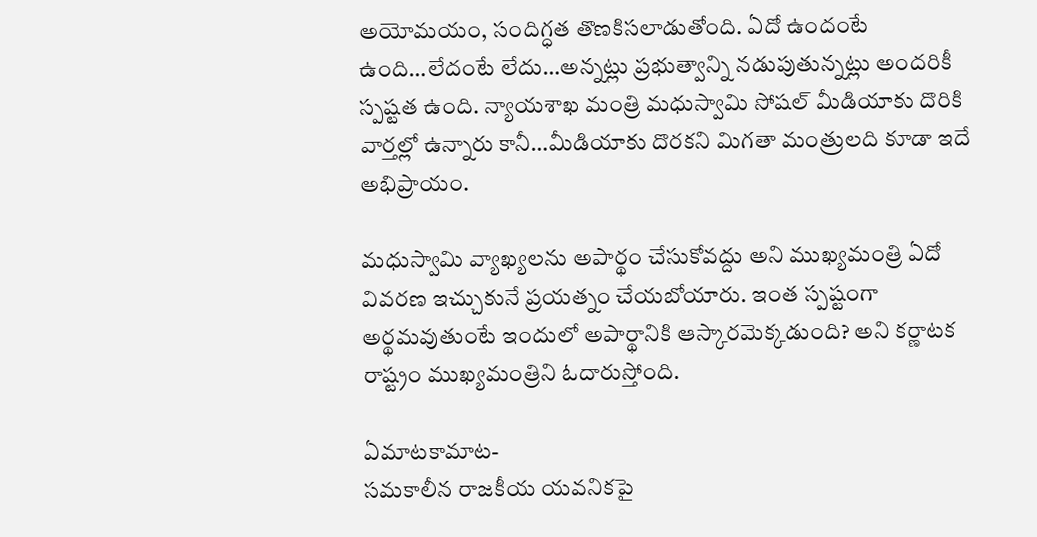అయోమయం, సందిగ్ధత తొణకిసలాడుతోంది. ఏదో ఉందంటే ఉంది…లేదంటే లేదు…అన్నట్లు ప్రభుత్వాన్ని నడుపుతున్నట్లు అందరికీ స్పష్టత ఉంది. న్యాయశాఖ మంత్రి మధుస్వామి సోషల్ మీడియాకు దొరికి వార్తల్లో ఉన్నారు కానీ…మీడియాకు దొరకని మిగతా మంత్రులది కూడా ఇదే అభిప్రాయం.

మధుస్వామి వ్యాఖ్యలను అపార్థం చేసుకోవద్దు అని ముఖ్యమంత్రి ఏదో వివరణ ఇచ్చుకునే ప్రయత్నం చేయబోయారు. ఇంత స్పష్టంగా అర్థమవుతుంటే ఇందులో అపార్థానికి ఆస్కారమెక్కడుంది? అని కర్ణాటక రాష్ట్రం ముఖ్యమంత్రిని ఓదారుస్తోంది.

ఏమాటకామాట-
సమకాలీన రాజకీయ యవనికపై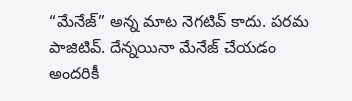“మేనేజ్” అన్న మాట నెగటివ్ కాదు. పరమ పాజిటివ్. దేన్నయినా మేనేజ్ చేయడం అందరికీ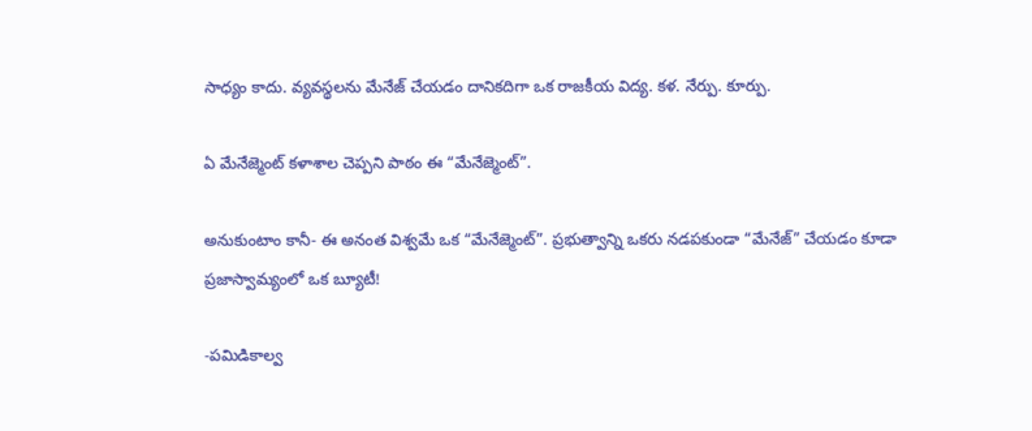సాధ్యం కాదు. వ్యవస్థలను మేనేజ్ చేయడం దానికదిగా ఒక రాజకీయ విద్య. కళ. నేర్పు. కూర్పు.

ఏ మేనేజ్మెంట్ కళాశాల చెప్పని పాఠం ఈ “మేనేజ్మెంట్”.

అనుకుంటాం కానీ- ఈ అనంత విశ్వమే ఒక “మేనేజ్మెంట్”. ప్రభుత్వాన్ని ఒకరు నడపకుండా “మేనేజ్” చేయడం కూడా ప్రజాస్వామ్యంలో ఒక బ్యూటీ!

-పమిడికాల్వ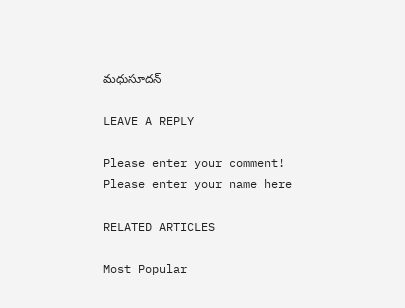మధుసూదన్

LEAVE A REPLY

Please enter your comment!
Please enter your name here

RELATED ARTICLES

Most Popular